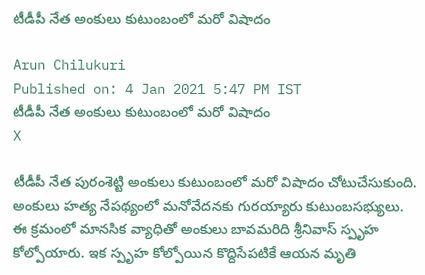టీడీపీ నేత అంకులు కుటుంబంలో మరో విషాదం

Arun Chilukuri
Published on: 4 Jan 2021 5:47 PM IST
టీడీపీ నేత అంకులు కుటుంబంలో మరో విషాదం
X

టీడీపీ నేత పురంశెట్టి అంకులు కుటుంబంలో మరో విషాదం చోటుచేసుకుంది. అంకులు హత్య నేపథ్యంలో మనోవేదనకు గురయ్యారు కుటుంబసభ‌్యులు. ఈ క్రమంలో మానసిక వ్యాధితో అంకులు బావమరిది శ్రీనివాస్‌ స్పృహ కోల్పోయారు. ఇక స్పృహ కోల్పోయిన కొద్దిసేపటికే ఆయన మృతి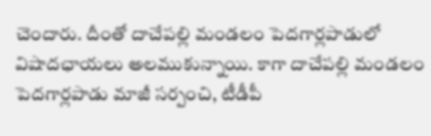చెందారు. దీంతో దాచేపల్లి మండలం పెదగార్లపాడులో విషాదఛాయలు అలముకున్నాయి. కాగా దాచేపల్లి మండలం పెదగార్లపాడు మాజీ సర్పంచి, టీడీపీ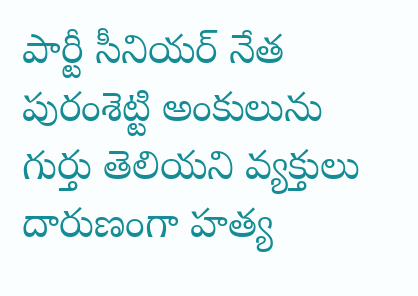పార్టీ సీనియర్ నేత పురంశెట్టి అంకులును గుర్తు తెలియని వ్యక్తులు దారుణంగా హత్య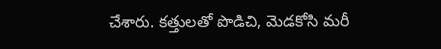చేశారు. కత్తులతో పొడిచి, మెడకోసి మరీ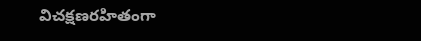విచక్షణరహితంగా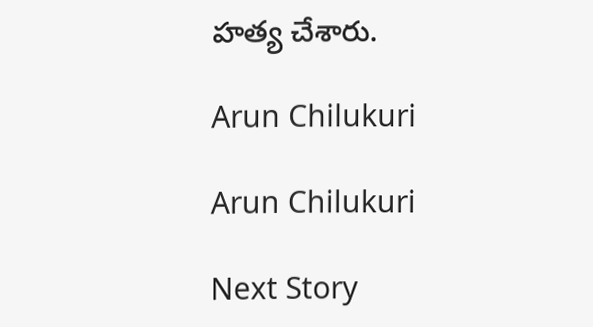హత్య చేశారు.

Arun Chilukuri

Arun Chilukuri

Next Story